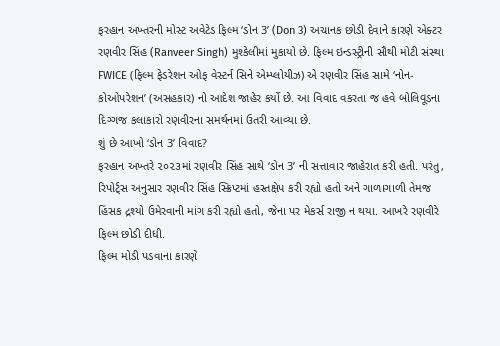ફરહાન અખ્તરની મોસ્ટ અવેટેડ ફિલ્મ ‘ડોન 3’ (Don 3) અચાનક છોડી દેવાને કારણે એક્ટર રણવીર સિંહ (Ranveer Singh) મુશ્કેલીમાં મુકાયો છે. ફિલ્મ ઇન્ડસ્ટ્રીની સૌથી મોટી સંસ્થા FWICE (ફિલ્મ ફેડરેશન ઓફ વેસ્ટર્ન સિને એમ્પ્લોયીઝ) એ રણવીર સિંહ સામે ‘નોન-કોઓપરેશન’ (અસહકાર) નો આદેશ જાહેર કર્યો છે. આ વિવાદ વકરતા જ હવે બોલિવૂડના દિગ્ગજ કલાકારો રણવીરના સમર્થનમાં ઉતરી આવ્યા છે.
શું છે આખો ‘ડોન 3’ વિવાદ?
ફરહાન અખ્તરે ૨૦૨૩માં રણવીર સિંહ સાથે ‘ડોન 3’ ની સત્તાવાર જાહેરાત કરી હતી. પરંતુ, રિપોર્ટ્સ અનુસાર રણવીર સિંહ સ્ક્રિપ્ટમાં હસ્તક્ષેપ કરી રહ્યો હતો અને ગાળાગાળી તેમજ હિંસક દ્રશ્યો ઉમેરવાની માંગ કરી રહ્યો હતો, જેના પર મેકર્સ રાજી ન થયા. આખરે રણવીરે ફિલ્મ છોડી દીધી.
ફિલ્મ મોડી પડવાના કારણે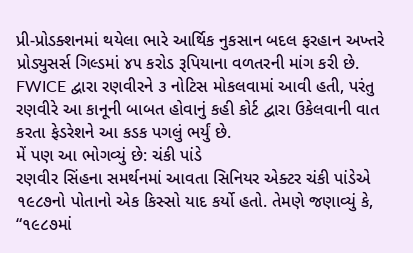પ્રી-પ્રોડક્શનમાં થયેલા ભારે આર્થિક નુકસાન બદલ ફરહાન અખ્તરે પ્રોડ્યુસર્સ ગિલ્ડમાં ૪૫ કરોડ રૂપિયાના વળતરની માંગ કરી છે. FWICE દ્વારા રણવીરને ૩ નોટિસ મોકલવામાં આવી હતી, પરંતુ રણવીરે આ કાનૂની બાબત હોવાનું કહી કોર્ટ દ્વારા ઉકેલવાની વાત કરતા ફેડરેશને આ કડક પગલું ભર્યું છે.
મેં પણ આ ભોગવ્યું છે: ચંકી પાંડે
રણવીર સિંહના સમર્થનમાં આવતા સિનિયર એક્ટર ચંકી પાંડેએ ૧૯૮૭નો પોતાનો એક કિસ્સો યાદ કર્યો હતો. તેમણે જણાવ્યું કે, “૧૯૮૭માં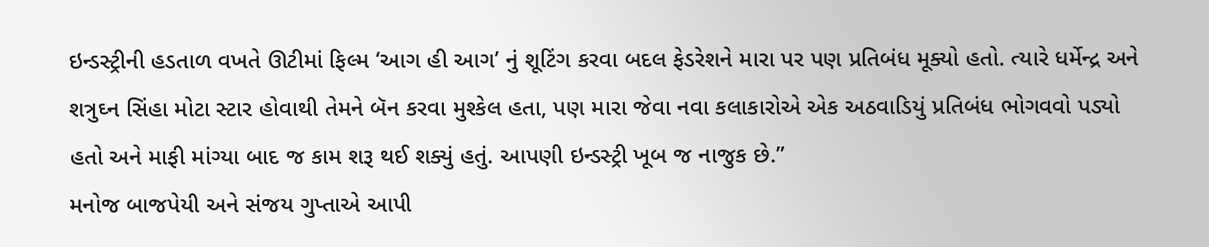ઇન્ડસ્ટ્રીની હડતાળ વખતે ઊટીમાં ફિલ્મ ‘આગ હી આગ’ નું શૂટિંગ કરવા બદલ ફેડરેશને મારા પર પણ પ્રતિબંધ મૂક્યો હતો. ત્યારે ધર્મેન્દ્ર અને શત્રુઘ્ન સિંહા મોટા સ્ટાર હોવાથી તેમને બૅન કરવા મુશ્કેલ હતા, પણ મારા જેવા નવા કલાકારોએ એક અઠવાડિયું પ્રતિબંધ ભોગવવો પડ્યો હતો અને માફી માંગ્યા બાદ જ કામ શરૂ થઈ શક્યું હતું. આપણી ઇન્ડસ્ટ્રી ખૂબ જ નાજુક છે.”
મનોજ બાજપેયી અને સંજય ગુપ્તાએ આપી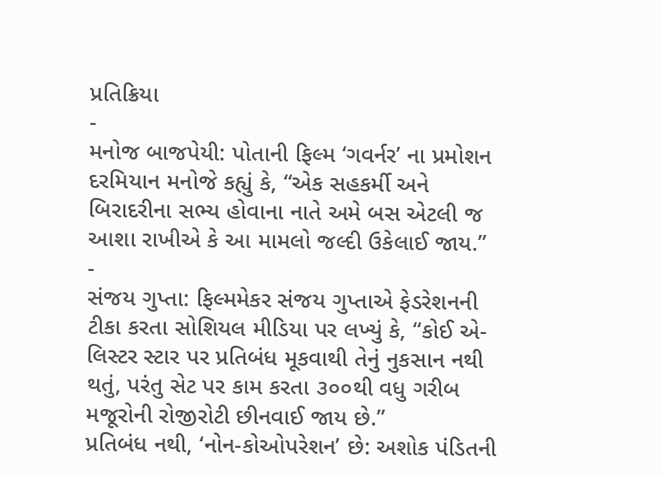પ્રતિક્રિયા
-
મનોજ બાજપેયી: પોતાની ફિલ્મ ‘ગવર્નર’ ના પ્રમોશન દરમિયાન મનોજે કહ્યું કે, “એક સહકર્મી અને બિરાદરીના સભ્ય હોવાના નાતે અમે બસ એટલી જ આશા રાખીએ કે આ મામલો જલ્દી ઉકેલાઈ જાય.”
-
સંજય ગુપ્તા: ફિલ્મમેકર સંજય ગુપ્તાએ ફેડરેશનની ટીકા કરતા સોશિયલ મીડિયા પર લખ્યું કે, “કોઈ એ-લિસ્ટર સ્ટાર પર પ્રતિબંધ મૂકવાથી તેનું નુકસાન નથી થતું, પરંતુ સેટ પર કામ કરતા ૩૦૦થી વધુ ગરીબ મજૂરોની રોજીરોટી છીનવાઈ જાય છે.”
પ્રતિબંધ નથી, ‘નોન-કોઓપરેશન’ છે: અશોક પંડિતની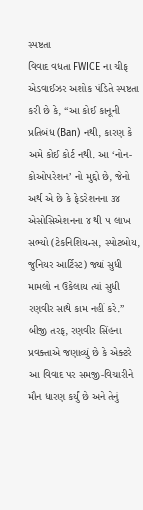સ્પષ્ટતા
વિવાદ વધતા FWICE ના ચીફ એડવાઈઝર અશોક પંડિતે સ્પષ્ટતા કરી છે કે, “આ કોઈ કાનૂની પ્રતિબંધ (Ban) નથી, કારણ કે અમે કોઈ કોર્ટ નથી. આ ‘નોન-કોઓપરેશન’ નો મુદ્દો છે, જેનો અર્થ એ છે કે ફેડરેશનના ૩૪ એસોસિએશનના ૪ થી ૫ લાખ સભ્યો (ટેકનિશિયન્સ, સ્પોટબોય, જુનિયર આર્ટિસ્ટ) જ્યાં સુધી મામલો ન ઉકેલાય ત્યાં સુધી રણવીર સાથે કામ નહીં કરે.”
બીજી તરફ, રણવીર સિંહના પ્રવક્તાએ જણાવ્યું છે કે એક્ટરે આ વિવાદ પર સમજી-વિચારીને મૌન ધારણ કર્યું છે અને તેનું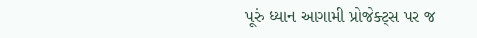પૂરું ધ્યાન આગામી પ્રોજેક્ટ્સ પર જ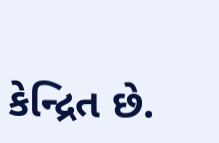કેન્દ્રિત છે.